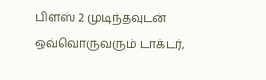பிளஸ் 2 முடிந்தவுடன் ஒவ்வொருவரும் டாக்டர்,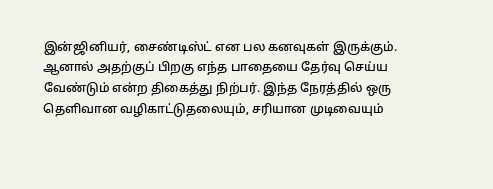இன்ஜினியர், சைண்டிஸ்ட் என பல கனவுகள் இருக்கும். ஆனால் அதற்குப் பிறகு எந்த பாதையை தேர்வு செய்ய வேண்டும் என்ற திகைத்து நிற்பர். இந்த நேரத்தில் ஒரு தெளிவான வழிகாட்டுதலையும், சரியான முடிவையும்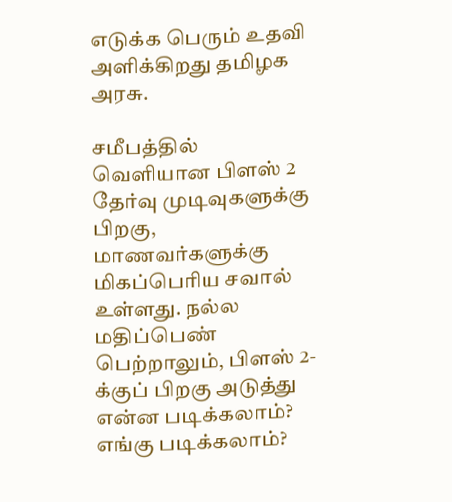எடுக்க பெரும் உதவி அளிக்கிறது தமிழக அரசு.

சமீபத்தில் வெளியான பிளஸ் 2 தேர்வு முடிவுகளுக்கு பிறகு, மாணவர்களுக்கு மிகப்பெரிய சவால் உள்ளது. நல்ல மதிப்பெண் பெற்றாலும், பிளஸ் 2-க்குப் பிறகு அடுத்து என்ன படிக்கலாம்? எங்கு படிக்கலாம்?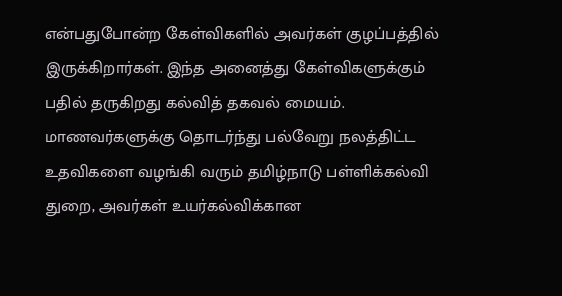என்பதுபோன்ற கேள்விகளில் அவர்கள் குழப்பத்தில் இருக்கிறார்கள். இந்த அனைத்து கேள்விகளுக்கும் பதில் தருகிறது கல்வித் தகவல் மையம்.
மாணவர்களுக்கு தொடர்ந்து பல்வேறு நலத்திட்ட உதவிகளை வழங்கி வரும் தமிழ்நாடு பள்ளிக்கல்வி துறை, அவர்கள் உயர்கல்விக்கான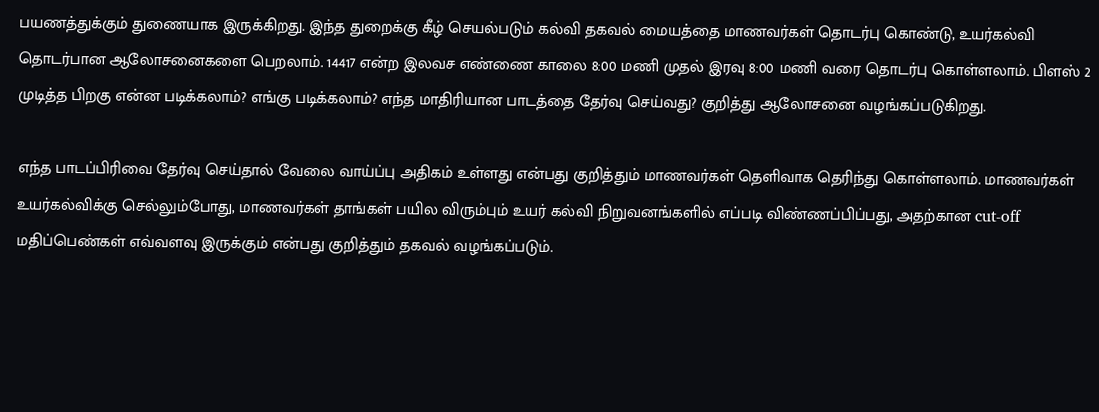பயணத்துக்கும் துணையாக இருக்கிறது. இந்த துறைக்கு கீழ் செயல்படும் கல்வி தகவல் மையத்தை மாணவர்கள் தொடர்பு கொண்டு, உயர்கல்வி தொடர்பான ஆலோசனைகளை பெறலாம். 14417 என்ற இலவச எண்ணை காலை 8:00 மணி முதல் இரவு 8:00 மணி வரை தொடர்பு கொள்ளலாம். பிளஸ் 2 முடித்த பிறகு என்ன படிக்கலாம்? எங்கு படிக்கலாம்? எந்த மாதிரியான பாடத்தை தேர்வு செய்வது? குறித்து ஆலோசனை வழங்கப்படுகிறது.

எந்த பாடப்பிரிவை தேர்வு செய்தால் வேலை வாய்ப்பு அதிகம் உள்ளது என்பது குறித்தும் மாணவர்கள் தெளிவாக தெரிந்து கொள்ளலாம். மாணவர்கள் உயர்கல்விக்கு செல்லும்போது, மாணவர்கள் தாங்கள் பயில விரும்பும் உயர் கல்வி நிறுவனங்களில் எப்படி விண்ணப்பிப்பது, அதற்கான cut-off மதிப்பெண்கள் எவ்வளவு இருக்கும் என்பது குறித்தும் தகவல் வழங்கப்படும்.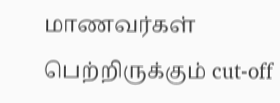மாணவர்கள் பெற்றிருக்கும் cut-off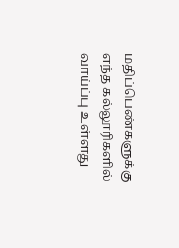மதிப்பெண்களுக்கு எந்த கல்லூரிகளில் வாய்ப்பு உள்ளது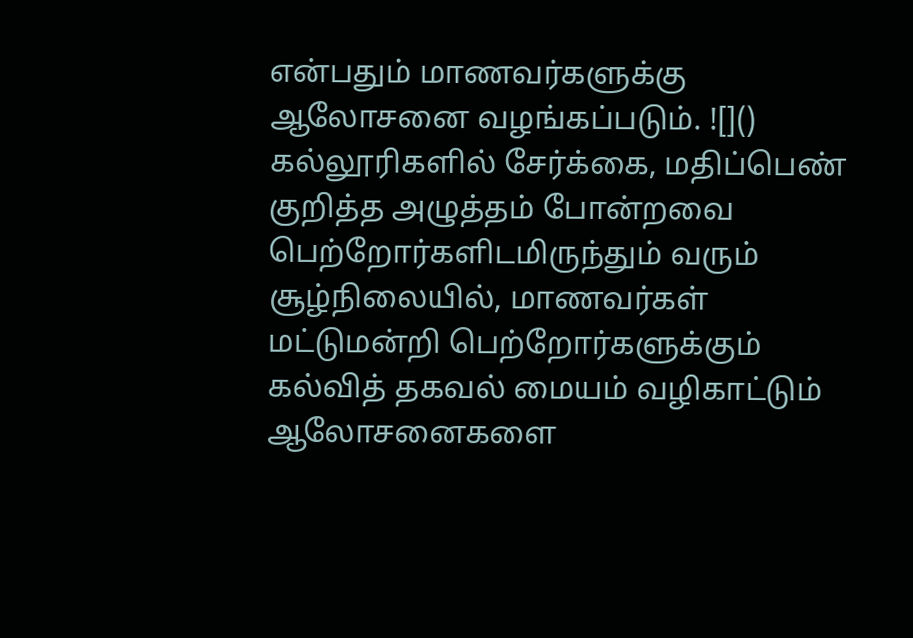என்பதும் மாணவர்களுக்கு ஆலோசனை வழங்கப்படும். ![]()
கல்லூரிகளில் சேர்க்கை, மதிப்பெண் குறித்த அழுத்தம் போன்றவை பெற்றோர்களிடமிருந்தும் வரும் சூழ்நிலையில், மாணவர்கள் மட்டுமன்றி பெற்றோர்களுக்கும் கல்வித் தகவல் மையம் வழிகாட்டும் ஆலோசனைகளை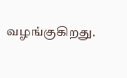வழங்குகிறது.